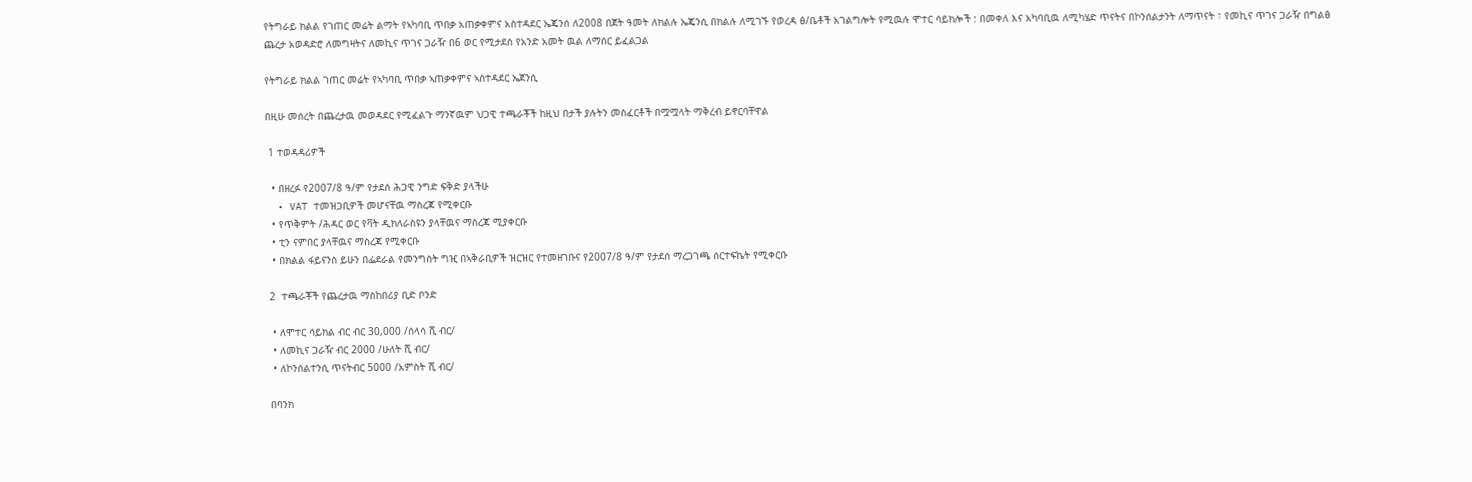የትግራይ ክልል የገጠር መሬት ልማት የኣካባቢ ጥበቃ አጠቃቀምና አስተዳደር ኤጄንሰ ለ2008 በጀት ዓመት ለክልሉ ኤጄንሲ በክልሉ ለሚገኙ የወረዳ ፅ/ቤቶች አገልግሎት የሚዉሉ ሞተር ሳይክሎች : በመቀለ እና አካባቢዉ ለሚካሄድ ጥናትና በኮንሰልታንት ለማጥናት ፣ የመኪና ጥገና ጋራዥ በግልፅ ጨረታ አወዳድሮ ለመግዛትና ለመኪና ጥገና ጋራዥ በ6 ወር የሚታደሰ የአንድ አመት ዉል ለማሰር ይፈልጋል

የትግራይ ክልል ገጠር መሬት የኣካባቢ ጥበቃ ኣጠቃቀምና ኣስተዳደር ኤጀንሲ

በዚሁ መሰረት በጨረታዉ መወዳደር የሚፈልጉ ማንኛዉም ህጋዊ ተጫራቾች ከዚህ በታች ያሉትን መስፈርቶች በሟሟላት ማቅረብ ይኖርባቸዋል

 1 ተወዳዳሪዎች

  • በዘረፉ የ2007/8 ዓ/ም የታደሰ ሕጋዊ ንግድ ፍቅድ ያላችሁ
  • VAT ተመዝጋቢዎች መሆናቸዉ ማስረጃ የሚቀርቡ
  • የጥቅምት /ሕዳር ወር የቫት ዲክለራስዩን ያላቸዉና ማስረጃ ሚያቀርቡ
  • ቲን ናምበር ያላቸዉና ማስረጃ የሚቀርቡ
  • በክልል ፋይናንስ ይሁን በፌደራል የመንግስት ግዢ በኣቅራቢዎች ዝርዝር የተመዘገቡና የ2007/8 ዓ/ም የታደሰ ማረጋገጫ ሰርተፍኬት የሚቀርቡ

 2  ተጫራቾች የጨረታዉ ማስከበሪያ ቢድ ቦንድ

  • ለሞተር ሳይክል ብር ብር 30,000 /ሰላሳ ሺ ብር/
  • ለመኪና ጋራዥ ብር 2000 /ሁለት ሺ ብር/
  • ለኮንሰልተንሲ ጥናትብር 5000 /አምስት ሺ ብር/

 በባንክ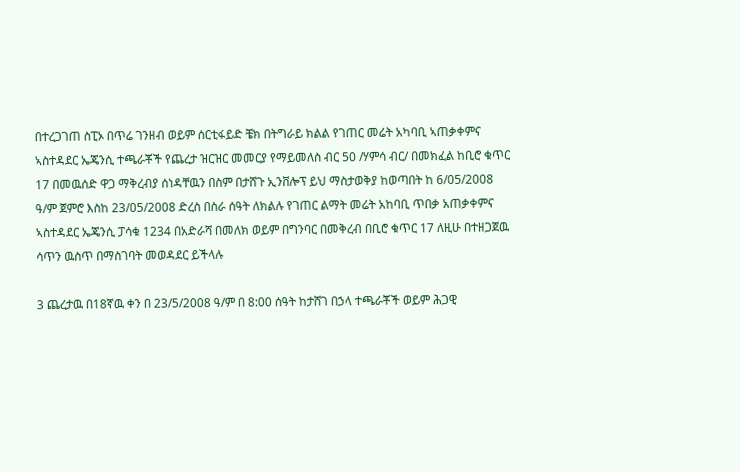በተረጋገጠ ስፒኦ በጥሬ ገንዘብ ወይም ሰርቲፋይድ ቼክ በትግራይ ክልል የገጠር መሬት አካባቢ ኣጠቃቀምና ኣስተዳደር ኤጄንሲ ተጫራቾች የጨረታ ዝርዝር መመርያ የማይመለስ ብር 50 /ሃምሳ ብር/ በመክፈል ከቢሮ ቁጥር 17 በመዉሰድ ዋጋ ማቅረብያ ሰነዳቸዉን በስም በታሸጉ ኢንቨሎፕ ይህ ማስታወቅያ ከወጣበት ከ 6/05/2008 ዓ/ም ጀምሮ እስከ 23/05/2008 ድረስ በስራ ሰዓት ለክልሉ የገጠር ልማት መሬት አከባቢ ጥበቃ አጠቃቀምና ኣስተዳደር ኤጄንሲ ፓሳቁ 1234 በአድራሻ በመለክ ወይም በግንባር በመቅረብ በቢሮ ቁጥር 17 ለዚሁ በተዘጋጀዉ ሳጥን ዉስጥ በማስገባት መወዳደር ይችላሉ

3 ጨረታዉ በ18ኛዉ ቀን በ 23/5/2008 ዓ/ም በ 8:00 ሰዓት ከታሸገ በኃላ ተጫራቾች ወይም ሕጋዊ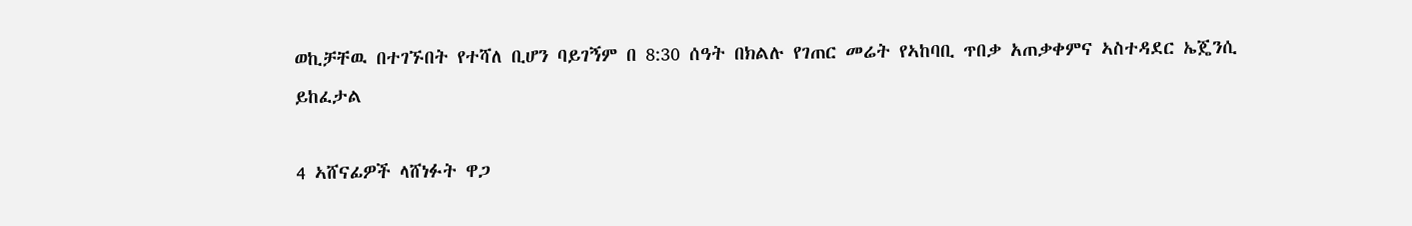ወኪቻቸዉ በተገኙበት የተሻለ ቢሆን ባይገኝም በ 8:30 ሰዓት በክልሉ የገጠር መሬት የኣከባቢ ጥበቃ አጠቃቀምና ኣስተዳደር ኤጄንሲ ይከፈታል

4 ኣሸናፊዎች ላሸነፉት ዋጋ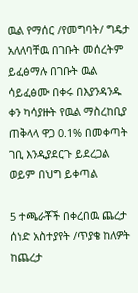ዉል የማሰር /የመግባት/ ግዴታ አለለባቸዉ በገቡት መሰረትም ይፈፅማሉ በገቡት ዉል ሳይፈፅሙ በቀሩ በእያንዳንዱ ቀን ካሳያዙት የዉል ማስረከቢያ ጠቅላላ ዋጋ 0.1% በመቀጣት ገቢ እንዲያደርጉ ይደረጋል ወይም በህግ ይቀጣል

5 ተጫራቾች በቀረበዉ ጨረታ ሰነድ አስተያየት /ጥያቄ ከለዎት ከጨረታ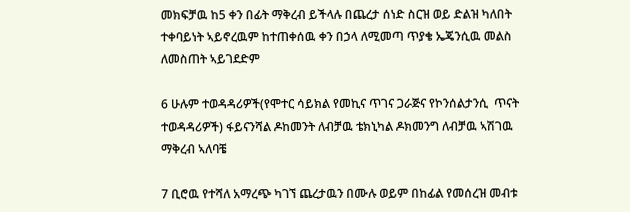መክፍቻዉ ከ5 ቀን በፊት ማቅረብ ይችላሉ በጨረታ ሰነድ ስርዝ ወይ ድልዝ ካለበት ተቀባይነት ኣይኖረዉም ከተጠቀሰዉ ቀን በኃላ ለሚመጣ ጥያቄ ኤጄንሲዉ መልስ ለመስጠት ኣይገደድም

6 ሁሉም ተወዳዳሪዎች(የሞተር ሳይክል የመኪና ጥገና ጋራጅና የኮንሰልታንሲ  ጥናት ተወዳዳሪዎች) ፋይናንሻል ዶከመንት ለብቻዉ ቴክኒካል ዶክመንግ ለብቻዉ ኣሽገዉ ማቅረብ ኣለባቼ

7 ቢሮዉ የተሻለ አማረጭ ካገኘ ጨረታዉን በሙሉ ወይም በከፊል የመሰረዝ መብቱ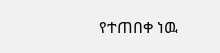የተጠበቀ ነዉ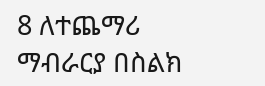8 ለተጨማሪ ማብራርያ በስልክ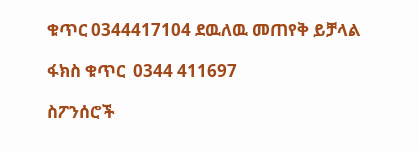ቁጥር 0344417104 ደዉለዉ መጠየቅ ይቻላል

ፋክስ ቁጥር  0344 411697

ስፖንሰሮች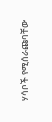ሃሳቦች የሚሰራጩባቸው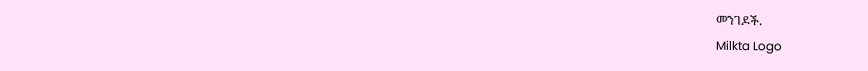መንገዶች.
Milkta Logo